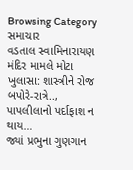Browsing Category
સમાચાર
વડતાલ સ્વામિનારાયણ મંદિર મામલે મોટા ખુલાસા: શાસ્ત્રીને રોજ બપોરે-રાત્રે.., પાપલીલાનો પર્દાફાશ ન થાય…
જ્યાં પ્રભુના ગુણગાન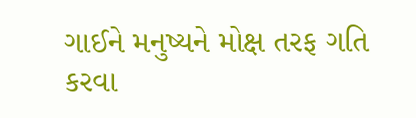ગાઈને મનુષ્યને મોક્ષ તરફ ગતિ કરવા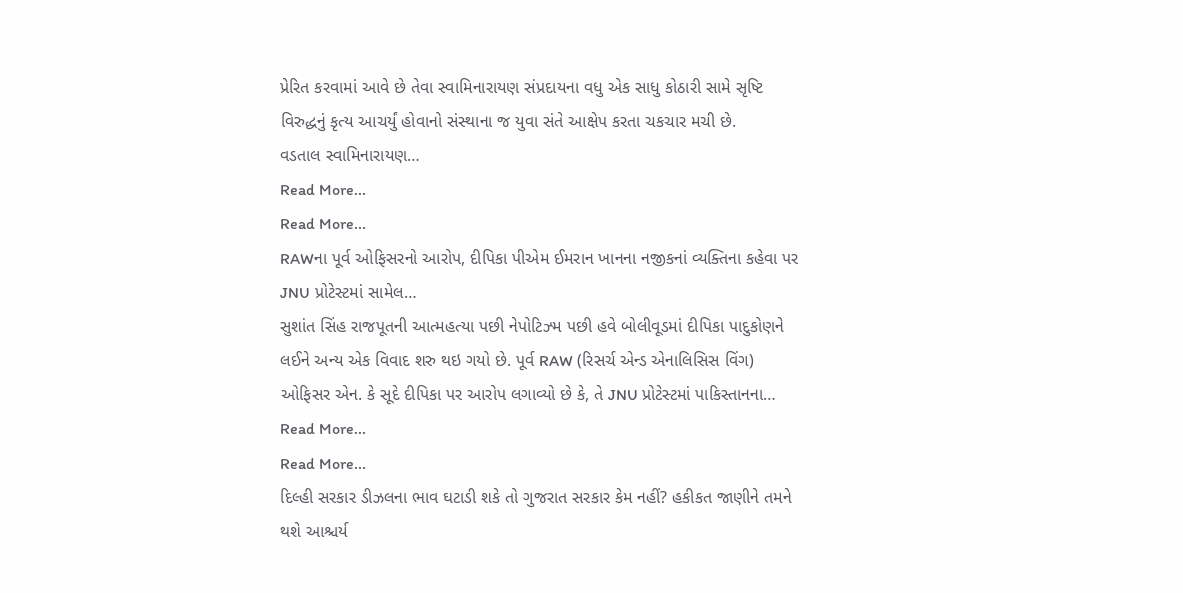પ્રેરિત કરવામાં આવે છે તેવા સ્વામિનારાયણ સંપ્રદાયના વધુ એક સાધુ કોઠારી સામે સૃષ્ટિ વિરુદ્ધનું કૃત્ય આચર્યું હોવાનો સંસ્થાના જ યુવા સંતે આક્ષેપ કરતા ચકચાર મચી છે.
વડતાલ સ્વામિનારાયણ…
Read More...
Read More...
RAWના પૂર્વ ઓફિસરનો આરોપ, દીપિકા પીએમ ઈમરાન ખાનના નજીકનાં વ્યક્તિના કહેવા પર JNU પ્રોટેસ્ટમાં સામેલ…
સુશાંત સિંહ રાજપૂતની આત્મહત્યા પછી નેપોટિઝ્મ પછી હવે બોલીવૂડમાં દીપિકા પાદુકોણને લઈને અન્ય એક વિવાદ શરુ થઇ ગયો છે. પૂર્વ RAW (રિસર્ચ એન્ડ એનાલિસિસ વિંગ) ઓફિસર એન. કે સૂદે દીપિકા પર આરોપ લગાવ્યો છે કે, તે JNU પ્રોટેસ્ટમાં પાકિસ્તાનના…
Read More...
Read More...
દિલ્હી સરકાર ડીઝલના ભાવ ઘટાડી શકે તો ગુજરાત સરકાર કેમ નહીં? હકીકત જાણીને તમને થશે આશ્ચર્ય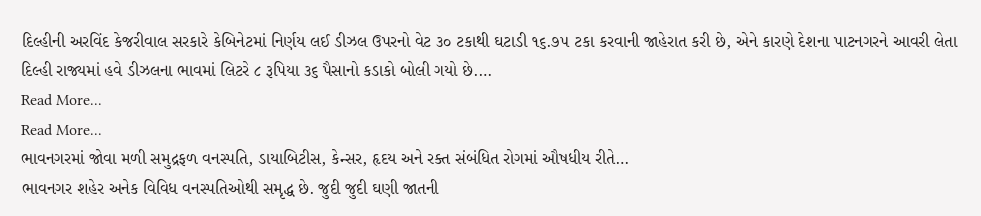દિલ્હીની અરવિંદ કેજરીવાલ સરકારે કેબિનેટમાં નિર્ણય લઈ ડીઝલ ઉપરનો વેટ ૩૦ ટકાથી ઘટાડી ૧૬.૭૫ ટકા કરવાની જાહેરાત કરી છે, એને કારણે દેશના પાટનગરને આવરી લેતા દિલ્હી રાજ્યમાં હવે ડીઝલના ભાવમાં લિટરે ૮ રૂપિયા ૩૬ પૈસાનો કડાકો બોલી ગયો છે.…
Read More...
Read More...
ભાવનગરમાં જોવા મળી સમુદ્રફળ વનસ્પતિ, ડાયાબિટીસ, કેન્સર, હૃદય અને રક્ત સંબંધિત રોગમાં ઔષધીય રીતે…
ભાવનગર શહેર અનેક વિવિધ વનસ્પતિઓથી સમૃદ્ધ છે. જુદી જુદી ઘણી જાતની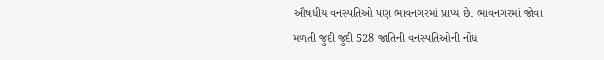ઔષધીય વનસ્પતિઓ પણ ભાવનગરમાં પ્રાપ્ય છે. ભાવનગરમાં જોવા મળતી જુદી જુદી 528 જાતિની વનસ્પતિઓની નોંધ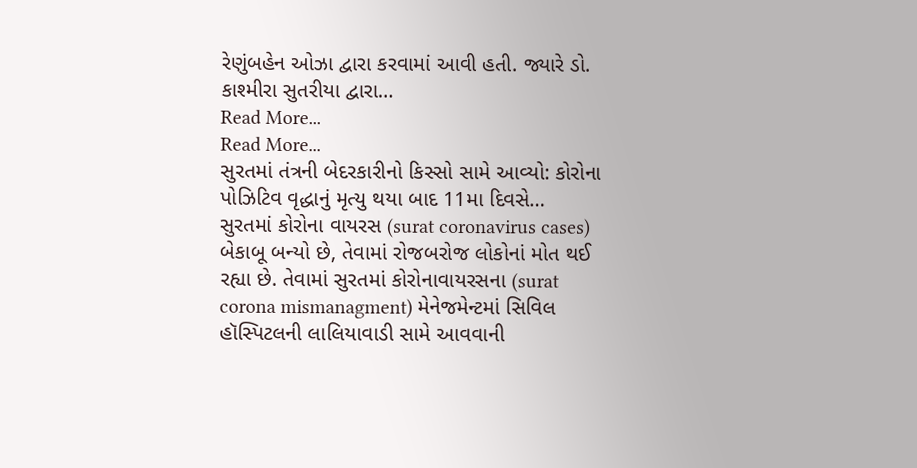રેણુંબહેન ઓઝા દ્વારા કરવામાં આવી હતી. જ્યારે ડો. કાશ્મીરા સુતરીયા દ્વારા…
Read More...
Read More...
સુરતમાં તંત્રની બેદરકારીનો કિસ્સો સામે આવ્યો: કોરોના પોઝિટિવ વૃદ્ધાનું મૃત્યુ થયા બાદ 11મા દિવસે…
સુરતમાં કોરોના વાયરસ (surat coronavirus cases) બેકાબૂ બન્યો છે, તેવામાં રોજબરોજ લોકોનાં મોત થઈ રહ્યા છે. તેવામાં સુરતમાં કોરોનાવાયરસના (surat corona mismanagment) મેનેજમેન્ટમાં સિવિલ હૉસ્પિટલની લાલિયાવાડી સામે આવવાની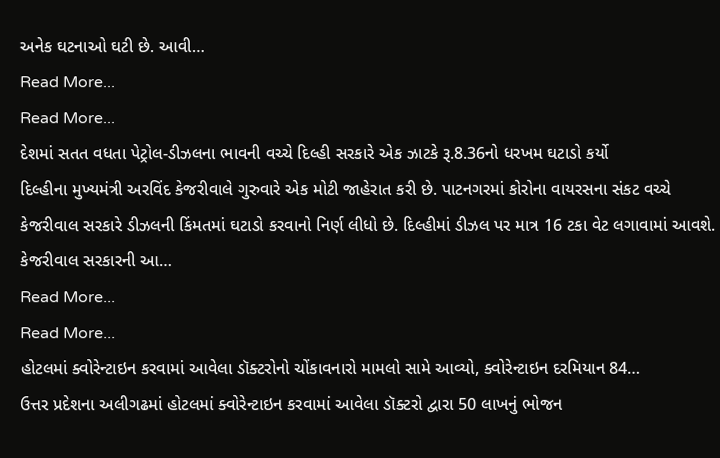અનેક ઘટનાઓ ઘટી છે. આવી…
Read More...
Read More...
દેશમાં સતત વધતા પેટ્રોલ-ડીઝલના ભાવની વચ્ચે દિલ્હી સરકારે એક ઝાટકે રૂ.8.36નો ધરખમ ઘટાડો કર્યો
દિલ્હીના મુખ્યમંત્રી અરવિંદ કેજરીવાલે ગુરુવારે એક મોટી જાહેરાત કરી છે. પાટનગરમાં કોરોના વાયરસના સંકટ વચ્ચે કેજરીવાલ સરકારે ડીઝલની કિંમતમાં ઘટાડો કરવાનો નિર્ણ લીધો છે. દિલ્હીમાં ડીઝલ પર માત્ર 16 ટકા વેટ લગાવામાં આવશે. કેજરીવાલ સરકારની આ…
Read More...
Read More...
હોટલમાં ક્વોરેન્ટાઇન કરવામાં આવેલા ડૉક્ટરોનો ચોંકાવનારો મામલો સામે આવ્યો, ક્વોરેન્ટાઇન દરમિયાન 84…
ઉત્તર પ્રદેશના અલીગઢમાં હોટલમાં ક્વોરેન્ટાઇન કરવામાં આવેલા ડૉક્ટરો દ્વારા 50 લાખનું ભોજન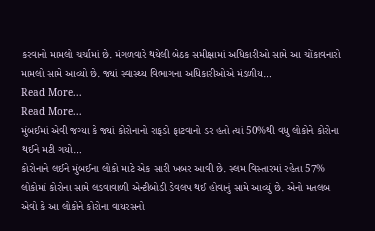કરવાનો મામલો ચર્ચામાં છે. મંગળવારે થયેલી બેઠક સમીક્ષામાં અધિકારીઓ સામે આ ચોંકાવનારો મામલો સામે આવ્યો છે. જ્યાં સ્વાસ્થ્ય વિભાગના અધિકારીઓએ મંડળીય…
Read More...
Read More...
મુંબઈમાં એવી જગ્યા કે જ્યાં કોરોનાનો રાફડો ફાટવાનો ડર હતો ત્યાં 50%થી વધુ લોકોને કોરોના થઈને મટી ગયો…
કોરોનાને લઈને મુંબઈના લોકો માટે એક સારી ખબર આવી છે. સ્લમ વિસ્તારમાં રહેતા 57% લોકોમાં કોરોના સામે લડવાવાળી એન્ટીબોડી ડેવલપ થઈ હોવાનું સામે આવ્યું છે. એનો મતલબ એવો કે આ લોકોને કોરોના વાયરસનો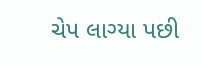ચેપ લાગ્યા પછી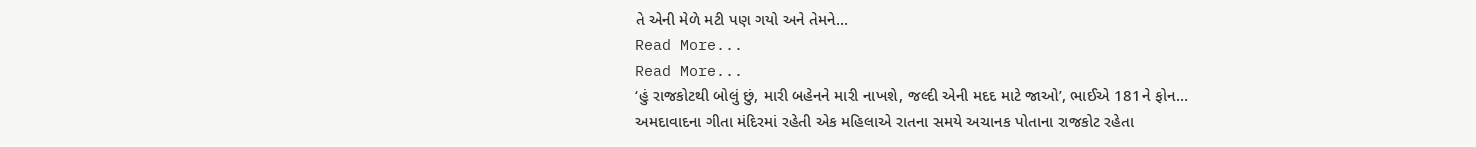તે એની મેળે મટી પણ ગયો અને તેમને…
Read More...
Read More...
‘હું રાજકોટથી બોલું છું, મારી બહેનને મારી નાખશે, જલ્દી એની મદદ માટે જાઓ’, ભાઈએ 181ને ફોન…
અમદાવાદના ગીતા મંદિરમાં રહેતી એક મહિલાએ રાતના સમયે અચાનક પોતાના રાજકોટ રહેતા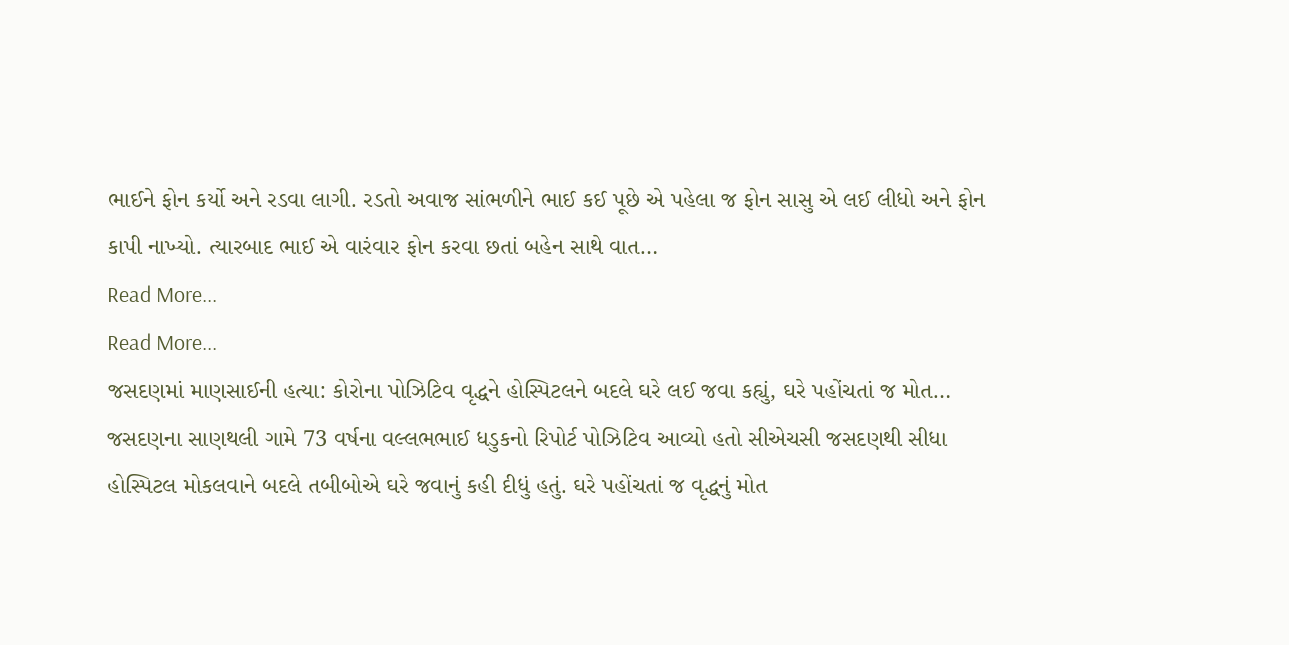ભાઈને ફોન કર્યો અને રડવા લાગી. રડતો અવાજ સાંભળીને ભાઈ કઈ પૂછે એ પહેલા જ ફોન સાસુ એ લઈ લીધો અને ફોન કાપી નાખ્યો. ત્યારબાદ ભાઈ એ વારંવાર ફોન કરવા છતાં બહેન સાથે વાત…
Read More...
Read More...
જસદણમાં માણસાઈની હત્યા: કોરોના પોઝિટિવ વૃદ્ધને હોસ્પિટલને બદલે ઘરે લઈ જવા કહ્યું, ઘરે પહોંચતાં જ મોત…
જસદણના સાણથલી ગામે 73 વર્ષના વલ્લભભાઈ ધડુકનો રિપોર્ટ પોઝિટિવ આવ્યો હતો સીએચસી જસદણથી સીધા હોસ્પિટલ મોકલવાને બદલે તબીબોએ ઘરે જવાનું કહી દીધું હતું. ઘરે પહોંચતાં જ વૃદ્ધનું મોત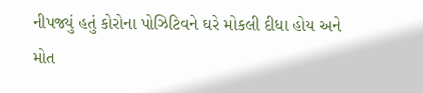નીપજ્યું હતું કોરોના પોઝિટિવને ઘરે મોકલી દીધા હોય અને મોત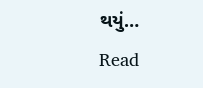થયું…
Read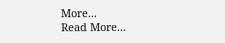More...
Read More...